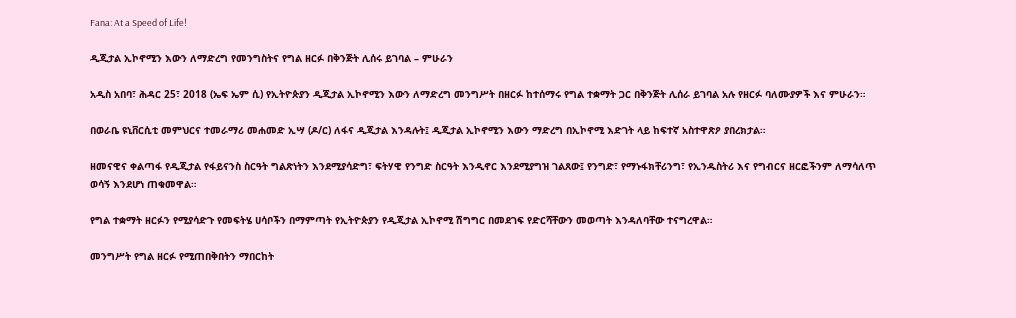Fana: At a Speed of Life!

ዲጂታል ኢኮኖሚን እውን ለማድረግ የመንግስትና የግል ዘርፉ በቅንጅት ሊሰሩ ይገባል – ምሁራን

አዲስ አበባ፣ ሕዳር 25፣ 2018 (ኤፍ ኤም ሲ) የኢትዮጵያን ዲጂታል ኢኮኖሚን እውን ለማድረግ መንግሥት በዘርፉ ከተሰማሩ የግል ተቋማት ጋር በቅንጅት ሊሰራ ይገባል አሉ የዘርፉ ባለሙያዎች እና ምሁራን።

በወራቤ ዩኒቨርሲቲ መምህርና ተመራማሪ መሐመድ ኢሣ (ዶ/ር) ለፋና ዲጂታል እንዳሉት፤ ዲጂታል ኢኮኖሚን እውን ማድረግ በኢኮኖሚ እድገት ላይ ከፍተኛ አስተዋጽዖ ያበረክታል።

ዘመናዊና ቀልጣፋ የዲጂታል የፋይናንስ ስርዓት ግልጽነትን እንደሚያሳድግ፣ ፍትሃዊ የንግድ ስርዓት እንዲኖር እንደሚያግዝ ገልጸው፤ የንግድ፣ የማኑፋክቸሪንግ፣ የኢንዱስትሪ እና የግብርና ዘርፎችንም ለማሳለጥ ወሳኝ እንደሆነ ጠቁመዋል።

የግል ተቋማት ዘርፉን የሚያሳድጉ የመፍትሄ ሀሳቦችን በማምጣት የኢትዮጵያን የዲጂታል ኢኮኖሚ ሽግግር በመደገፍ የድርሻቸውን መወጣት እንዳለባቸው ተናግረዋል።

መንግሥት የግል ዘርፉ የሚጠበቅበትን ማበርከት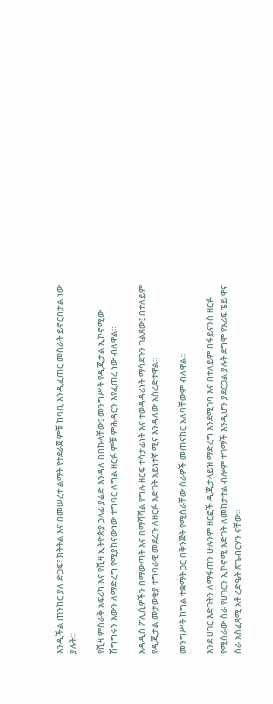እንዲችል ጠንከር ያለ ድጋፍ፣ ክትትል እና በመሠረተ ልማት የተደራጀ ምቹ ከባቢ እንዲፈጠር መስራት ይኖርበታል ነው ያሉት።

የቪዛ ምስራቅ አፍሪካ እና የቪዛ ኢትዮጵያ ኃላፊ ያሬድ እንዳለ በበኩላቸው፤ መንግሥት የዲጂታል ኢኮኖሚው ሽግግሩን እውን ለማድረግ የሚያከናውነው ተግባር ለግል ዘርፉ ምቹ ምሕዳርን እየፈጠረ ነው ብለዋል።

አዳዲስ ፖሊሲዎችን በማውጣት እና በማሻሻል የግሉ ዘርፍ ተሳታፊነት እና ተወዳዳሪነት ማሳደጉን ገልጸው፤ በተለይም የዲጂታል መታወቂያ ተግባራዊ መደረጉ ለዘርፉ እድገት አይነተኛ ሚና እንዳለው አስረድተዋል።

መንግሥት ከግል ተቋማት ጋር በቅንጅት የሚሰራቸው ስራዎች መጠናከር አለባቸውም ብለዋል።

እንደ ሀገር እድገትን ለማፋጠን ሁሉንም ዘርፎች ዲጂታላይዝ ማድረግ እንደሚገባ እና በተለይም በፋይናንስ ዘርፉ የሚሰራው ስራ የሀገርን ኢኮኖሚ እድገት ለመከታተል ብሎም ተገማች እንዲሆን ያደርጋል ያሉት ደግሞ የአሪፍ ፔይ ዋና ስራ አስፈጻሚ አቶ ረድዔት ጽጌብርሃን ናቸው።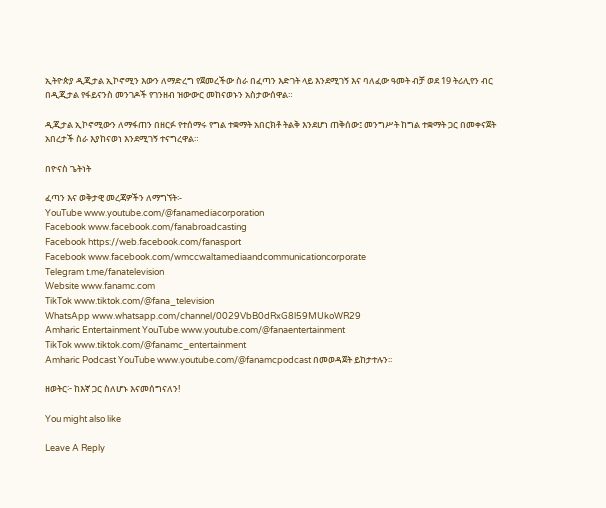ኢትዮጵያ ዲጂታል ኢኮኖሚን እውን ለማድረግ የጀመረችው ስራ በፈጣን እድገት ላይ እንደሚገኝ እና ባለፈው ዓመት ብቻ ወደ 19 ትሪሊየን ብር በዲጂታል የፋይናንስ መንገዶች የገንዘብ ዝውውር መከናወኑን አስታውሰዋል።

ዲጂታል ኢኮኖሚውን ለማፋጠን በዘርፉ የተሰማሩ የግል ተቋማት አበርክቶ ትልቅ እንደሆነ ጠቅሰው፤ መንግሥት ከግል ተቋማት ጋር በመቀናጀት አበረታች ስራ እያከናወነ እንደሚገኝ ተናግረዋል።

በዮናስ ጌትነት

ፈጣን እና ወቅታዊ መረጃዎችን ለማግኘት፡-
YouTube www.youtube.com/@fanamediacorporation
Facebook www.facebook.com/fanabroadcasting
Facebook https://web.facebook.com/fanasport
Facebook www.facebook.com/wmccwaltamediaandcommunicationcorporate
Telegram t.me/fanatelevision
Website www.fanamc.com
TikTok www.tiktok.com/@fana_television
WhatsApp www.whatsapp.com/channel/0029VbB0dRxG8l59MUkoWR29
Amharic Entertainment YouTube www.youtube.com/@fanaentertainment
TikTok www.tiktok.com/@fanamc_entertainment
Amharic Podcast YouTube www.youtube.com/@fanamcpodcast በመወዳጀት ይከታተሉን፡፡

ዘወትር፦ ከእኛ ጋር ስለሆኑ እናመሰግናለን!

You might also like

Leave A Reply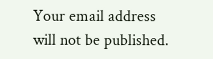Your email address will not be published.